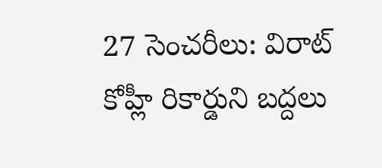27 సెంచరీలు: విరాట్ కోహ్లీ రికార్డుని బద్దలు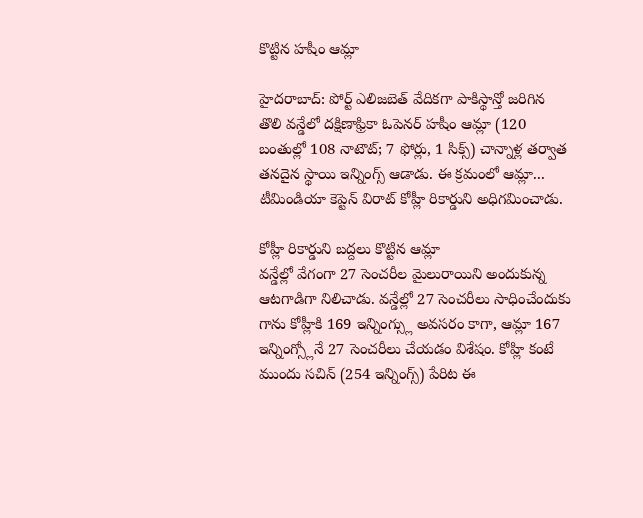కొట్టిన హషీం ఆమ్లా

హైదరాబాద్: పోర్ట్ ఎలిజబెత్ వేదికగా పాకిస్థాన్తో జరిగిన తొలి వన్డేలో దక్షిణాఫ్రికా ఓపెనర్ హషీం ఆమ్లా (120 బంతుల్లో 108 నాటౌట్; 7 ఫోర్లు, 1 సిక్స్) చాన్నాళ్ల తర్వాత తనదైన స్థాయి ఇన్నింగ్స్ ఆడాడు. ఈ క్రమంలో ఆమ్లా... టీమిండియా కెప్టెన్ విరాట్ కోహ్లీ రికార్డుని అధిగమించాడు.

కోహ్లీ రికార్డుని బద్దలు కొట్టిన ఆమ్లా
వన్డేల్లో వేగంగా 27 సెంచరీల మైలురాయిని అందుకున్న ఆటగాడిగా నిలిచాడు. వన్డేల్లో 27 సెంచరీలు సాధించేందుకు గాను కోహ్లీకి 169 ఇన్నింగ్స్లు అవసరం కాగా, ఆమ్లా 167 ఇన్నింగ్స్లోనే 27 సెంచరీలు చేయడం విశేషం. కోహ్లి కంటే ముందు సచిన్ (254 ఇన్నింగ్స్) పేరిట ఈ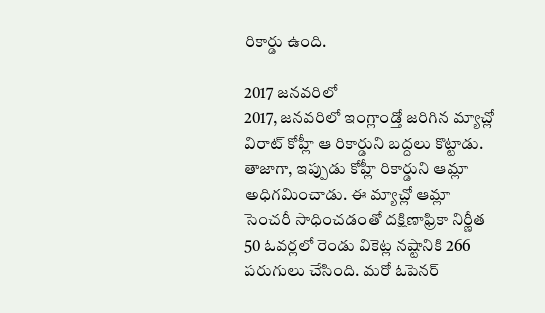రికార్డు ఉంది.

2017 జనవరిలో
2017, జనవరిలో ఇంగ్లాండ్తో జరిగిన మ్యాచ్లో విరాట్ కోహ్లీ ఆ రికార్డుని బద్దలు కొట్టాడు. తాజాగా, ఇప్పుడు కోహ్లీ రికార్డుని ఆమ్లా అధిగమించాడు. ఈ మ్యాచ్లో ఆమ్లా సెంచరీ సాధించడంతో దక్షిణాఫ్రికా నిర్ణీత 50 ఓవర్లలో రెండు వికెట్ల నష్టానికి 266 పరుగులు చేసింది. మరో ఓపెనర్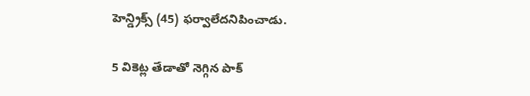హెన్డ్రిక్స్ (45) ఫర్వాలేదనిపించాడు.

5 వికెట్ల తేడాతో నెగ్గిన పాక్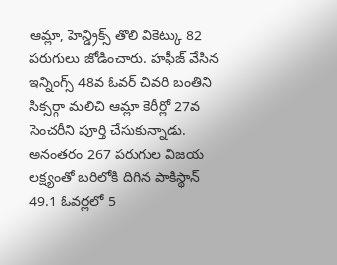ఆమ్లా, హెన్డ్రిక్స్ తొలి వికెట్కు 82 పరుగులు జోడించారు. హఫీజ్ వేసిన ఇన్నింగ్స్ 48వ ఓవర్ చివరి బంతిని సిక్సర్గా మలిచి ఆమ్లా కెరీర్లో 27వ సెంచరీని పూర్తి చేసుకున్నాడు. అనంతరం 267 పరుగుల విజయ లక్ష్యంతో బరిలోకి దిగిన పాకిస్థాన్ 49.1 ఓవర్లలో 5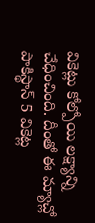వికెట్లు కోల్పోయి లక్ష్యాన్ని చేధించింది. దీంతో ఈ మ్యాచ్లో పాకిస్థాన్ 5 వికెట్ల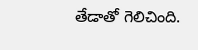తేడాతో గెలిచింది.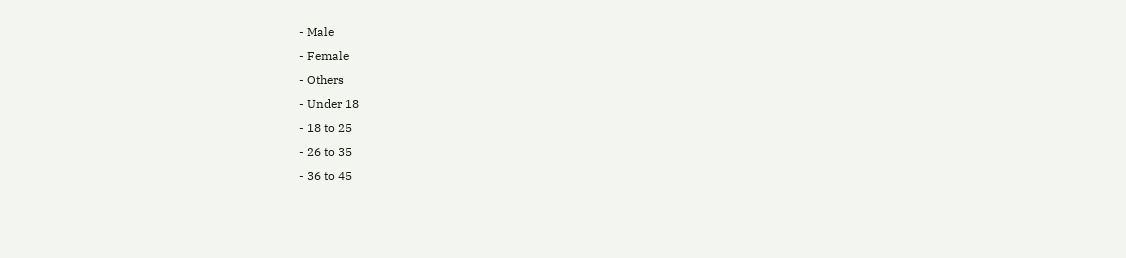- Male
- Female
- Others
- Under 18
- 18 to 25
- 26 to 35
- 36 to 45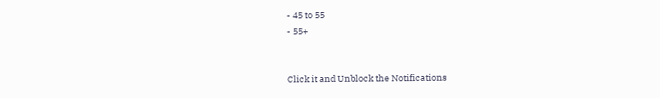- 45 to 55
- 55+


Click it and Unblock the Notifications